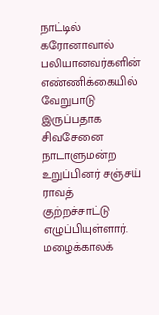நாட்டில் கரோனாவால் பலியானவர்களின் எண்ணிக்கையில் வேறுபாடு இருப்பதாக சிவசேனை நாடாளுமன்ற உறுப்பினர் சஞ்சய் ராவத் குற்றச்சாட்டு எழுப்பியுள்ளார்.
மழைக்காலக்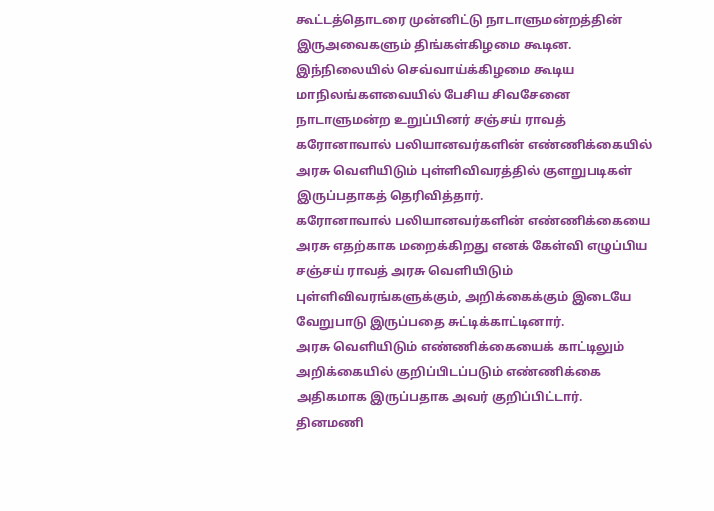கூட்டத்தொடரை முன்னிட்டு நாடாளுமன்றத்தின் இருஅவைகளும் திங்கள்கிழமை கூடின.
இந்நிலையில் செவ்வாய்க்கிழமை கூடிய மாநிலங்களவையில் பேசிய சிவசேனை நாடாளுமன்ற உறுப்பினர் சஞ்சய் ராவத் கரோனாவால் பலியானவர்களின் எண்ணிக்கையில் அரசு வெளியிடும் புள்ளிவிவரத்தில் குளறுபடிகள் இருப்பதாகத் தெரிவித்தார்.
கரோனாவால் பலியானவர்களின் எண்ணிக்கையை அரசு எதற்காக மறைக்கிறது எனக் கேள்வி எழுப்பிய சஞ்சய் ராவத் அரசு வெளியிடும் புள்ளிவிவரங்களுக்கும், அறிக்கைக்கும் இடையே வேறுபாடு இருப்பதை சுட்டிக்காட்டினார்.
அரசு வெளியிடும் எண்ணிக்கையைக் காட்டிலும் அறிக்கையில் குறிப்பிடப்படும் எண்ணிக்கை அதிகமாக இருப்பதாக அவர் குறிப்பிட்டார்.
தினமணி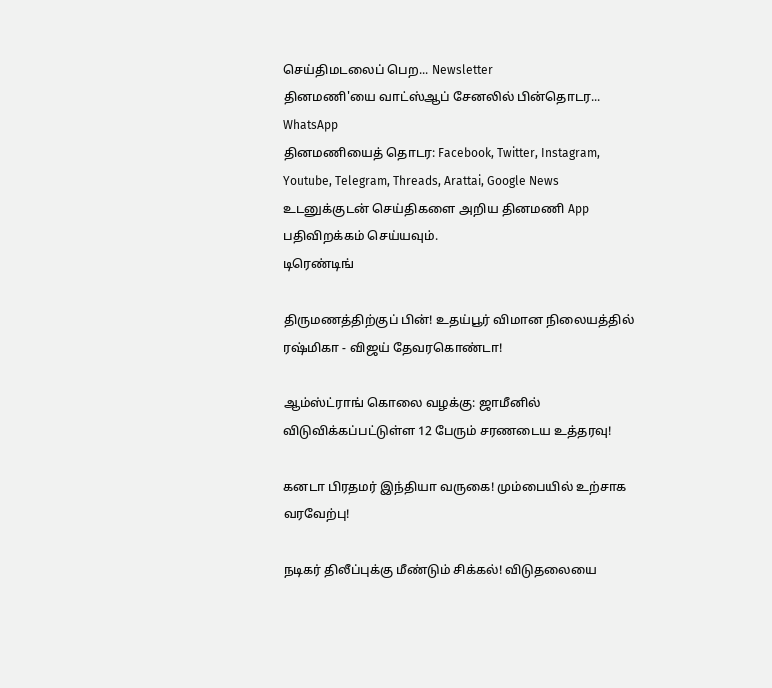செய்திமடலைப் பெற... Newsletter
தினமணி'யை வாட்ஸ்ஆப் சேனலில் பின்தொடர... WhatsApp
தினமணியைத் தொடர: Facebook, Twitter, Instagram, Youtube, Telegram, Threads, Arattai, Google News
உடனுக்குடன் செய்திகளை அறிய தினமணி App பதிவிறக்கம் செய்யவும்.
டிரெண்டிங்

திருமணத்திற்குப் பின்! உதய்பூர் விமான நிலையத்தில் ரஷ்மிகா - விஜய் தேவரகொண்டா!

ஆம்ஸ்ட்ராங் கொலை வழக்கு: ஜாமீனில் விடுவிக்கப்பட்டுள்ள 12 பேரும் சரணடைய உத்தரவு!

கனடா பிரதமர் இந்தியா வருகை! மும்பையில் உற்சாக வரவேற்பு!

நடிகர் திலீப்புக்கு மீண்டும் சிக்கல்! விடுதலையை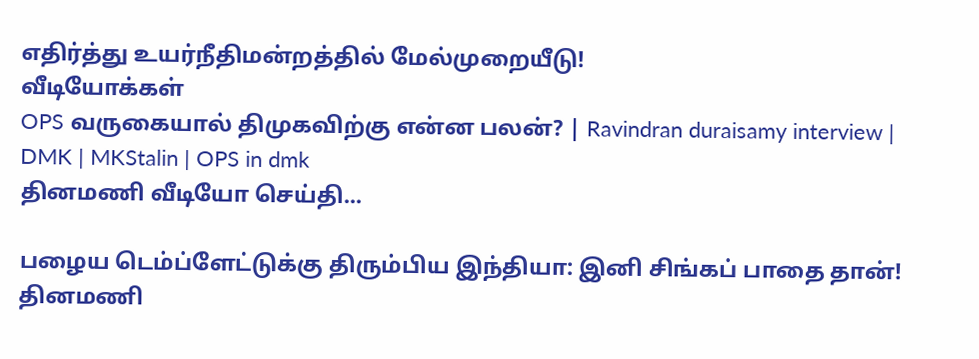எதிர்த்து உயர்நீதிமன்றத்தில் மேல்முறையீடு!
வீடியோக்கள்
OPS வருகையால் திமுகவிற்கு என்ன பலன்? | Ravindran duraisamy interview | DMK | MKStalin | OPS in dmk
தினமணி வீடியோ செய்தி...

பழைய டெம்ப்ளேட்டுக்கு திரும்பிய இந்தியா: இனி சிங்கப் பாதை தான்!
தினமணி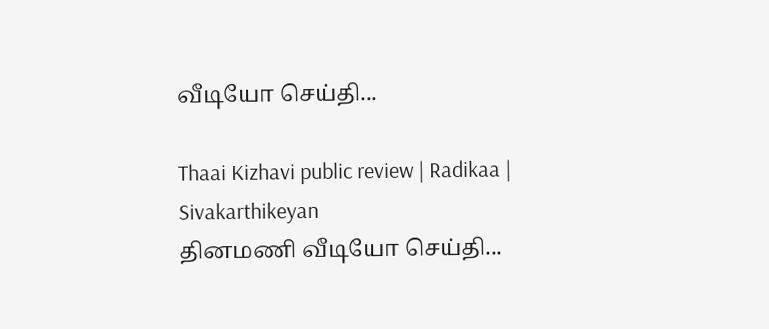வீடியோ செய்தி...

Thaai Kizhavi public review | Radikaa | Sivakarthikeyan
தினமணி வீடியோ செய்தி...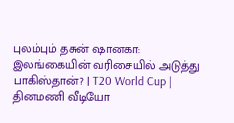புலம்பும் தசுன் ஷானகா: இலங்கையின் வரிசையில் அடுத்து பாகிஸ்தான்? | T20 World Cup |
தினமணி வீடியோ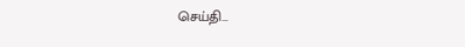செய்தி...